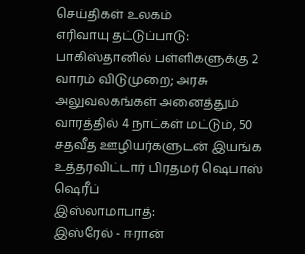செய்திகள் உலகம்
எரிவாயு தட்டுப்பாடு: பாகிஸ்தானில் பள்ளிகளுக்கு 2 வாரம் விடுமுறை; அரசு அலுவலகங்கள் அனைத்தும் வாரத்தில் 4 நாட்கள் மட்டும், 50 சதவீத ஊழியர்களுடன் இயங்க உத்தரவிட்டார் பிரதமர் ஷெபாஸ் ஷெரீப்
இஸ்லாமாபாத்:
இஸ்ரேல் - ஈரான்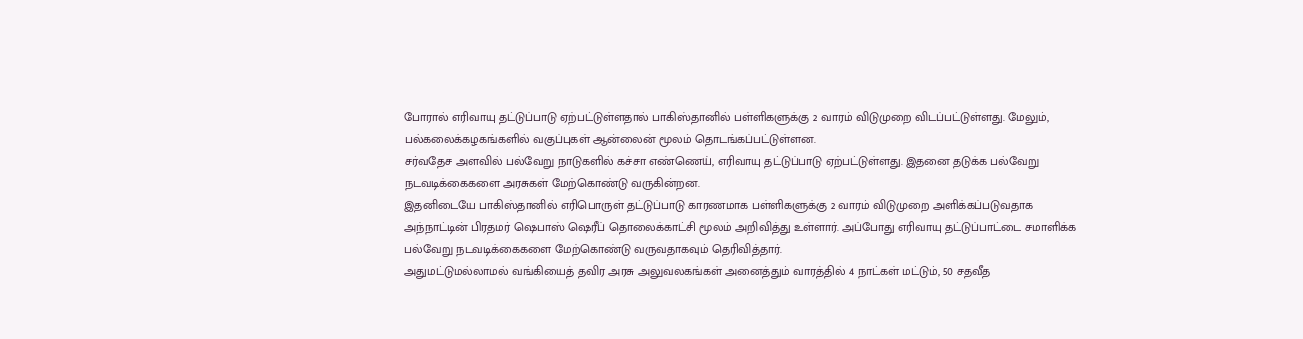போரால் எரிவாயு தட்டுப்பாடு ஏற்பட்டுள்ளதால் பாகிஸ்தானில் பள்ளிகளுக்கு 2 வாரம் விடுமுறை விடப்பட்டுள்ளது. மேலும், பல்கலைக்கழகங்களில் வகுப்புகள் ஆன்லைன் மூலம் தொடங்கப்பட்டுள்ளன.
சர்வதேச அளவில் பல்வேறு நாடுகளில் கச்சா எண்ணெய், எரிவாயு தட்டுப்பாடு ஏற்பட்டுள்ளது. இதனை தடுக்க பல்வேறு நடவடிக்கைகளை அரசுகள் மேற்கொண்டு வருகின்றன.
இதனிடையே பாகிஸ்தானில் எரிபொருள் தட்டுப்பாடு காரணமாக பள்ளிகளுக்கு 2 வாரம் விடுமுறை அளிக்கப்படுவதாக அந்நாட்டின் பிரதமர் ஷெபாஸ் ஷெரீப் தொலைக்காட்சி மூலம் அறிவித்து உள்ளார். அப்போது எரிவாயு தட்டுப்பாட்டை சமாளிக்க பல்வேறு நடவடிக்கைகளை மேற்கொண்டு வருவதாகவும் தெரிவித்தார்.
அதுமட்டுமல்லாமல் வங்கியைத் தவிர அரசு அலுவலகங்கள் அனைத்தும் வாரத்தில் 4 நாட்கள் மட்டும், 50 சதவீத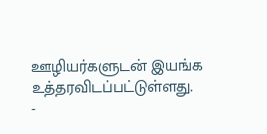ஊழியர்களுடன் இயங்க உத்தரவிடப்பட்டுள்ளது.
-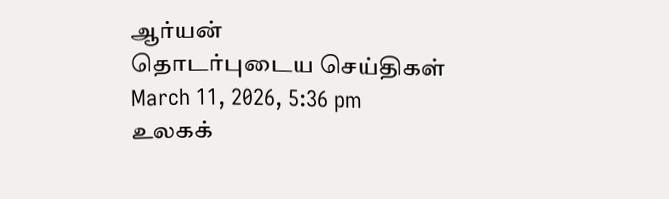ஆர்யன்
தொடர்புடைய செய்திகள்
March 11, 2026, 5:36 pm
உலகக்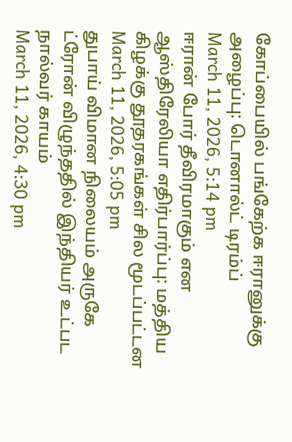கோப்பையில் பங்கேற்க ஈரானுக்கு அழைப்பு: டொனால்ட் டிரம்ப்
March 11, 2026, 5:14 pm
ஈரான் போர் தீவிரமாகும் என ஆஸ்திரேலியா எதிர்பார்ப்பு: மத்திய கிழக்கு தூதரகங்கள் சில மூடப்பட்டன
March 11, 2026, 5:05 pm
துபாய் விமான நிலையம் அருகே ட்ரோன் விழுந்ததில் இந்தியர் உட்பட நால்வர் காயம்
March 11, 2026, 4:30 pm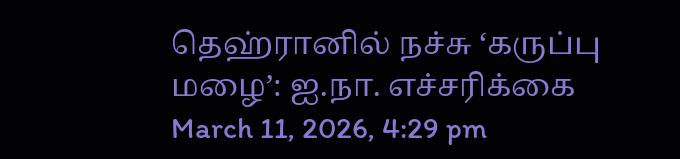தெஹ்ரானில் நச்சு ‘கருப்பு மழை’: ஐ.நா. எச்சரிக்கை
March 11, 2026, 4:29 pm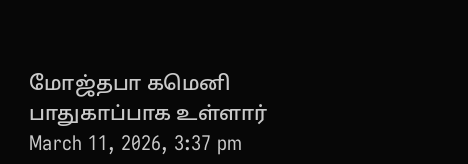மோஜ்தபா கமெனி பாதுகாப்பாக உள்ளார்
March 11, 2026, 3:37 pm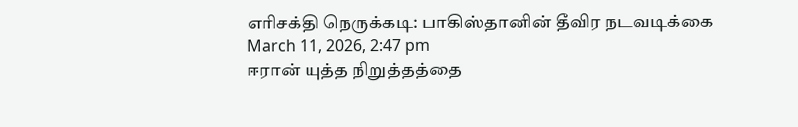எரிசக்தி நெருக்கடி: பாகிஸ்தானின் தீவிர நடவடிக்கை
March 11, 2026, 2:47 pm
ஈரான் யுத்த நிறுத்தத்தை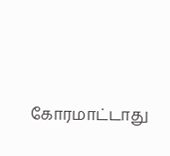கோரமாட்டாது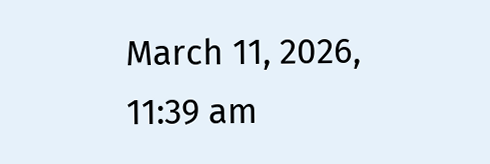March 11, 2026, 11:39 am